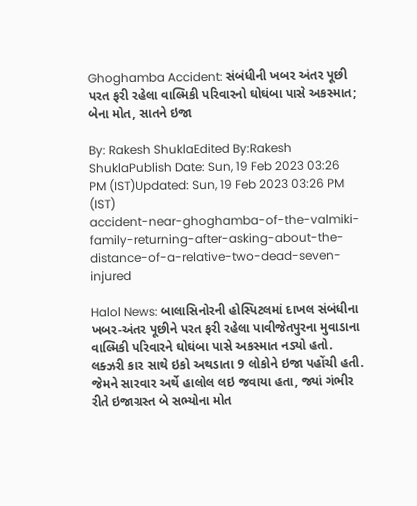Ghoghamba Accident: સંબંધીની ખબર અંતર પૂછી પરત ફરી રહેલા વાલ્મિકી પરિવારનો ઘોઘંબા પાસે અકસ્માત; બેના મોત, સાતને ઇજા

By: Rakesh ShuklaEdited By:Rakesh ShuklaPublish Date: Sun, 19 Feb 2023 03:26 PM (IST)Updated: Sun, 19 Feb 2023 03:26 PM (IST)
accident-near-ghoghamba-of-the-valmiki-family-returning-after-asking-about-the-distance-of-a-relative-two-dead-seven-injured

Halol News: બાલાસિનોરની હોસ્પિટલમાં દાખલ સંબંધીના ખબર-અંતર પૂછીને પરત ફરી રહેલા પાવીજેતપુરના મુવાડાના વાલ્મિકી પરિવારને ઘોઘંબા પાસે અકસ્માત નડ્યો હતો. લક્ઝરી કાર સાથે ઇકો અથડાતા 9 લોકોને ઇજા પહોંચી હતી. જેમને સારવાર અર્થે હાલોલ લઇ જવાયા હતા, જ્યાં ગંભીર રીતે ઇજાગ્રસ્ત બે સભ્યોના મોત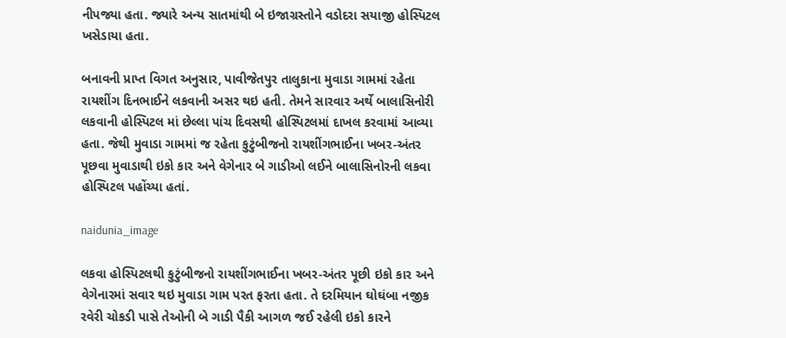નીપજ્યા હતા. જ્યારે અન્ય સાતમાંથી બે ઇજાગ્રસ્તોને વડોદરા સયાજી હોસ્પિટલ ખસેડાયા હતા.

બનાવની પ્રાપ્ત વિગત અનુસાર, પાવીજેતપુર તાલુકાના મુવાડા ગામમાં રહેતા રાયશીંગ દિનભાઈને લકવાની અસર થઇ હતી. તેમને સારવાર અર્થે બાલાસિનોરી લકવાની હોસ્પિટલ માં છેલ્લા પાંચ દિવસથી હોસ્પિટલમાં દાખલ કરવામાં આવ્યા હતા. જેથી મુવાડા ગામમાં જ રહેતા કુટુંબીજનો રાયશીંગભાઈના ખબર-અંતર પૂછવા મુવાડાથી ઇકો કાર અને વેગેનાર બે ગાડીઓ લઈને બાલાસિનોરની લકવા હોસ્પિટલ પહોંચ્યા હતાં.

naidunia_image

લકવા હોસ્પિટલથી કુટુંબીજનો રાયશીંગભાઈના ખબર-અંતર પૂછી ઇકો કાર અને વેગેનારમાં સવાર થઇ મુવાડા ગામ પરત ફરતા હતા. તે દરમિયાન ઘોઘંબા નજીક રવેરી ચોકડી પાસે તેઓની બે ગાડી પૈકી આગળ જઈ રહેલી ઇકો કારને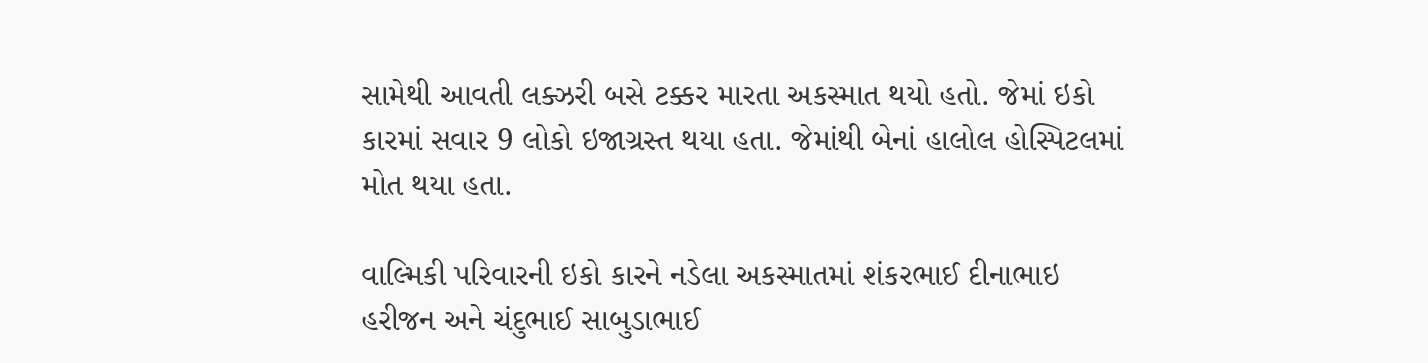સામેથી આવતી લક્ઝરી બસે ટક્કર મારતા અકસ્માત થયો હતો. જેમાં ઇકો કારમાં સવાર 9 લોકો ઇજાગ્રસ્ત થયા હતા. જેમાંથી બેનાં હાલોલ હોસ્પિટલમાં મોત થયા હતા.

વાલ્મિકી પરિવારની ઇકો કારને નડેલા અકસ્માતમાં શંકરભાઈ દીનાભાઇ હરીજન અને ચંદુભાઈ સાબુડાભાઈ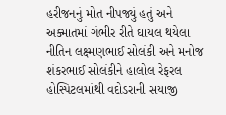હરીજનનું મોત નીપજ્યું હતું અને અક્માતમાં ગંભીર રીતે ઘાયલ થયેલા નીતિન લક્ષ્મણભાઈ સોલંકી અને મનોજ શંકરભાઈ સોલંકીને હાલોલ રેફરલ હોસ્પિટલમાંથી વદોડરાની સયાજી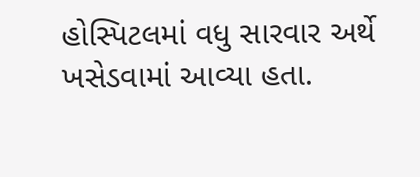હોસ્પિટલમાં વધુ સારવાર અર્થે ખસેડવામાં આવ્યા હતા.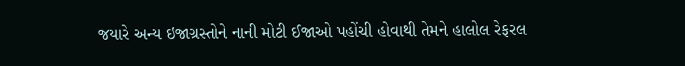જયારે અન્ય ઇજાગ્રસ્તોને નાની મોટી ઈજાઓ પહોંચી હોવાથી તેમને હાલોલ રેફરલ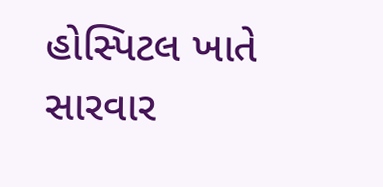હોસ્પિટલ ખાતે સારવાર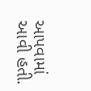આપવામાં આવી હતી.